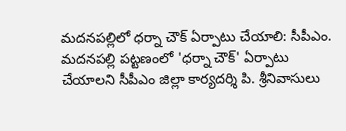మదనపల్లిలో ధర్నా చౌక్ ఏర్పాటు చేయాలి: సీపీఎం.
మదనపల్లి పట్టణంలో 'ధర్నా చౌక్' ఏర్పాటు చేయాలని సీపీఎం జిల్లా కార్యదర్శి పి. శ్రీనివాసులు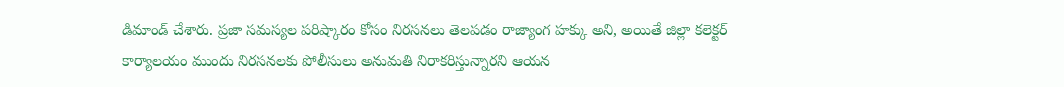డిమాండ్ చేశారు. ప్రజా సమస్యల పరిష్కారం కోసం నిరసనలు తెలపడం రాజ్యాంగ హక్కు అని, అయితే జిల్లా కలెక్టర్ కార్యాలయం ముందు నిరసనలకు పోలీసులు అనుమతి నిరాకరిస్తున్నారని ఆయన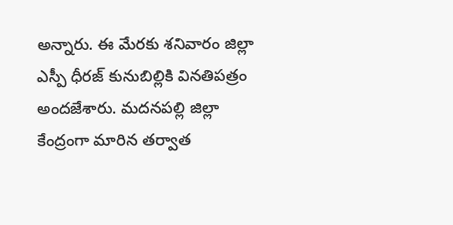అన్నారు. ఈ మేరకు శనివారం జిల్లా ఎస్పీ ధీరజ్ కునుబిల్లికి వినతిపత్రం అందజేశారు. మదనపల్లి జిల్లా కేంద్రంగా మారిన తర్వాత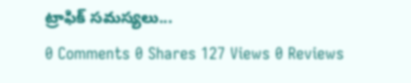ట్రాఫిక్ సమస్యలు...
0 Comments 0 Shares 127 Views 0 Reviews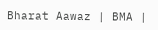Bharat Aawaz | BMA |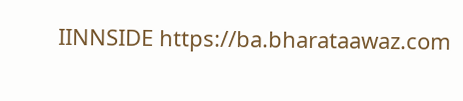IINNSIDE https://ba.bharataawaz.com